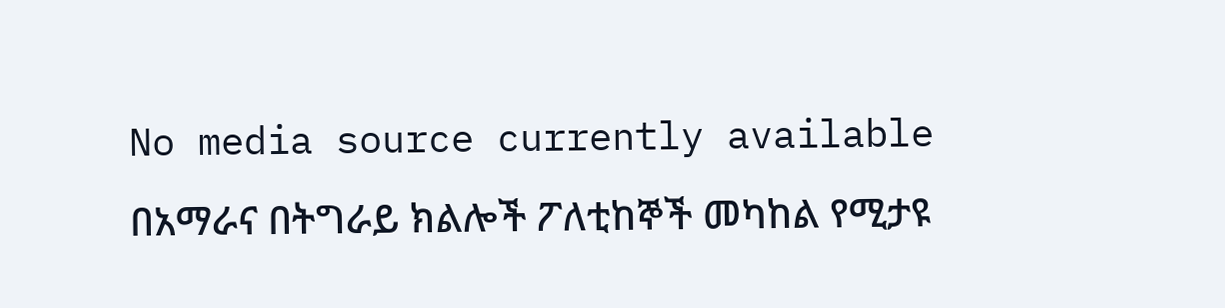No media source currently available
በአማራና በትግራይ ክልሎች ፖለቲከኞች መካከል የሚታዩ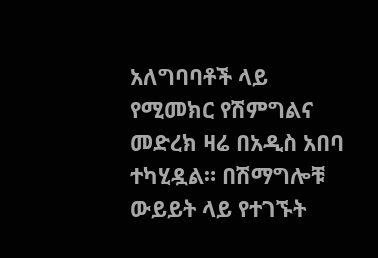አለግባባቶች ላይ የሚመክር የሽምግልና መድረክ ዛሬ በአዲስ አበባ ተካሂዷል። በሽማግሎቹ ውይይት ላይ የተገኙት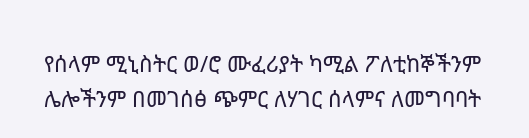የሰላም ሚኒስትር ወ/ሮ ሙፈሪያት ካሚል ፖለቲከኞችንም ሌሎችንም በመገሰፅ ጭምር ለሃገር ሰላምና ለመግባባት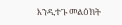እንዲተጉ መልዕክት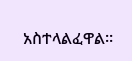አስተላልፈዋል።